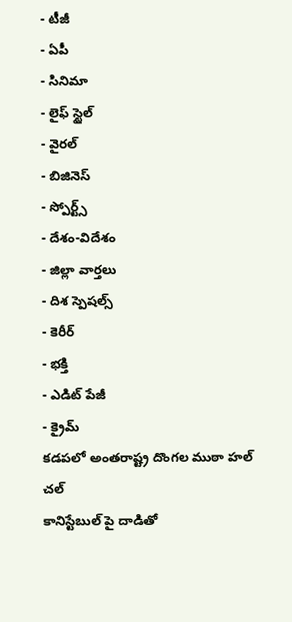- టీజీ
- ఏపీ
- సినిమా
- లైఫ్ స్టైల్
- వైరల్
- బిజినెస్
- స్పోర్ట్స్
- దేశం-విదేశం
- జిల్లా వార్తలు
- దిశ స్పెషల్స్
- కెరీర్
- భక్తి
- ఎడిట్ పేజీ
- క్రైమ్
కడపలో అంతరాష్ట్ర దొంగల ముఠా హల్ చల్
కానిస్టేబుల్ పై దాడితో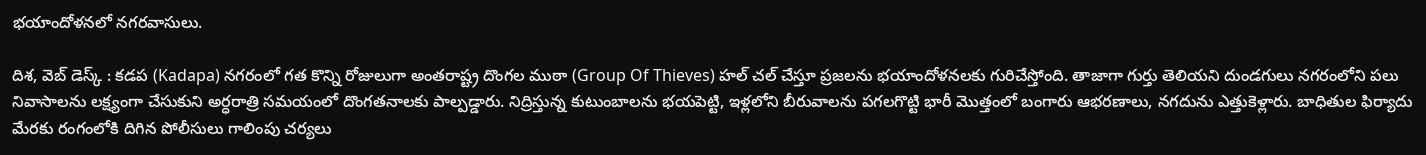భయాందోళనలో నగరవాసులు.

దిశ, వెబ్ డెస్క్ : కడప (Kadapa) నగరంలో గత కొన్ని రోజులుగా అంతరాష్ట్ర దొంగల ముఠా (Group Of Thieves) హల్ చల్ చేస్తూ ప్రజలను భయాందోళనలకు గురిచేస్తోంది. తాజాగా గుర్తు తెలియని దుండగులు నగరంలోని పలు నివాసాలను లక్ష్యంగా చేసుకుని అర్ధరాత్రి సమయంలో దొంగతనాలకు పాల్పడ్డారు. నిద్రిస్తున్న కుటుంబాలను భయపెట్టి, ఇళ్లలోని బీరువాలను పగలగొట్టి భారీ మొత్తంలో బంగారు ఆభరణాలు, నగదును ఎత్తుకెళ్లారు. బాధితుల ఫిర్యాదు మేరకు రంగంలోకి దిగిన పోలీసులు గాలింపు చర్యలు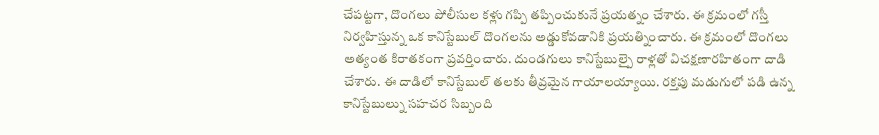చేపట్టగా, దొంగలు పోలీసుల కళ్లు గప్పి తప్పించుకునే ప్రయత్నం చేశారు. ఈ క్రమంలో గస్తీ నిర్వహిస్తున్న ఒక కానిస్టేబుల్ దొంగలను అడ్డుకోవడానికి ప్రయత్నించారు. ఈ క్రమంలో దొంగలు అత్యంత కిరాతకంగా ప్రవర్తించారు. దుండగులు కానిస్టేబుల్పై రాళ్లతో విచక్షణారహితంగా దాడి చేశారు. ఈ దాడిలో కానిస్టేబుల్ తలకు తీవ్రమైన గాయాలయ్యాయి. రక్తపు మడుగులో పడి ఉన్న కానిస్టేబుల్ను సహచర సిబ్బంది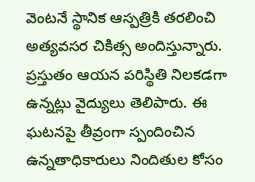వెంటనే స్థానిక ఆస్పత్రికి తరలించి అత్యవసర చికిత్స అందిస్తున్నారు. ప్రస్తుతం ఆయన పరిస్థితి నిలకడగా ఉన్నట్లు వైద్యులు తెలిపారు. ఈ ఘటనపై తీవ్రంగా స్పందించిన ఉన్నతాధికారులు నిందితుల కోసం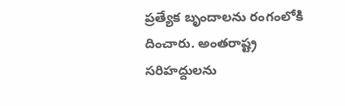ప్రత్యేక బృందాలను రంగంలోకి దించారు. అంతరాష్ట్ర సరిహద్దులను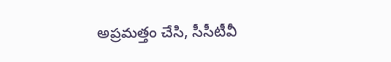అప్రమత్తం చేసి, సీసీటీవీ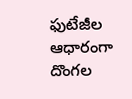ఫుటేజీల ఆధారంగా దొంగల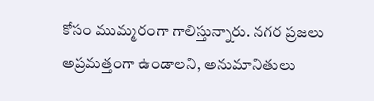కోసం ముమ్మరంగా గాలిస్తున్నారు. నగర ప్రజలు అప్రమత్తంగా ఉండాలని, అనుమానితులు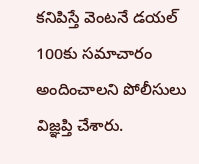కనిపిస్తే వెంటనే డయల్ 100కు సమాచారం అందించాలని పోలీసులు విజ్ఞప్తి చేశారు.